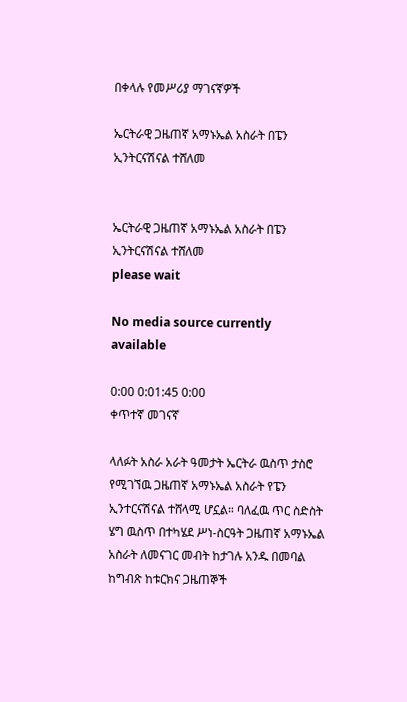በቀላሉ የመሥሪያ ማገናኛዎች

ኤርትራዊ ጋዜጠኛ አማኑኤል አስራት በፔን ኢንትርናሽናል ተሸለመ


ኤርትራዊ ጋዜጠኛ አማኑኤል አስራት በፔን ኢንትርናሽናል ተሸለመ
please wait

No media source currently available

0:00 0:01:45 0:00
ቀጥተኛ መገናኛ

ላለፉት አስራ አራት ዓመታት ኤርትራ ዉስጥ ታስሮ የሚገኘዉ ጋዜጠኛ አማኑኤል አስራት የፔን ኢንተርናሽናል ተሸላሚ ሆኗል። ባለፈዉ ጥር ስድስት ሄግ ዉስጥ በተካሄደ ሥነ-ስርዓት ጋዜጠኛ አማኑኤል አስራት ለመናገር መብት ከታገሉ አንዱ በመባል ከግብጽ ከቱርክና ጋዜጠኞች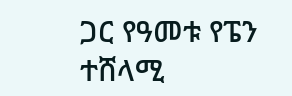ጋር የዓመቱ የፔን ተሸላሚ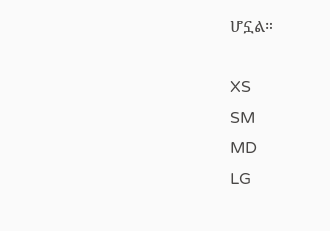ሆኗል።

XS
SM
MD
LG